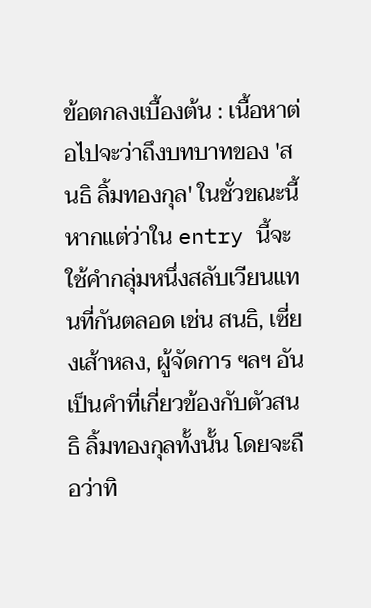ข้อตกลงเบื้องต้น : เนื้อหาต่อไปจะว่าถึงบทบาทของ 'สนธิ ลิ้มทองกุล' ในชั่วขณะนี้ หากแต่ว่าใน entry นี้จะใช้คำกลุ่มหนึ่งสลับเวียนแทนที่กันตลอด เช่น สนธิ, เซี่ยงเส้าหลง, ผู้จัดการ ฯลฯ อันเป็นคำที่เกี่ยวข้องกับตัวสนธิ ลิ้มทองกุลทั้งนั้น โดยจะถือว่าทิ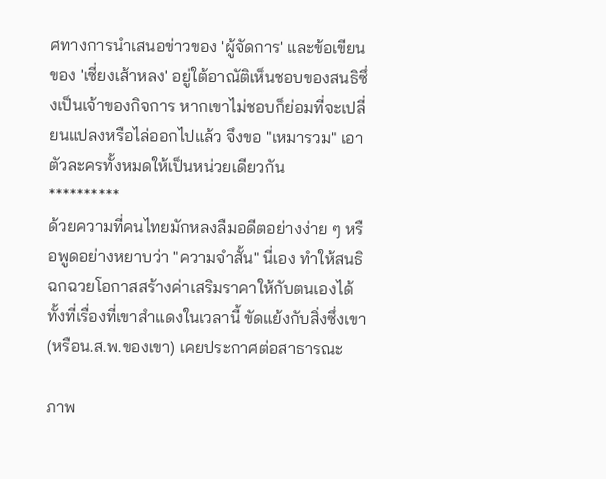ศทางการนำเสนอข่าวของ 'ผู้จัดการ' และข้อเขียนของ 'เซี่ยงเส้าหลง' อยู่ใต้อาณัติเห็นชอบของสนธิซึ่งเป็นเจ้าของกิจการ หากเขาไม่ชอบก็ย่อมที่จะเปลี่ยนแปลงหรือไล่ออกไปแล้ว จึงขอ "เหมารวม" เอาตัวละครทั้งหมดให้เป็นหน่วยเดียวกัน
**********
ด้วยความที่คนไทยมักหลงลืมอดีตอย่างง่าย ๆ หรือพูดอย่างหยาบว่า "ความจำสั้น" นี่เอง ทำให้สนธิฉกฉวยโอกาสสร้างค่าเสริมราคาให้กับตนเองได้ ทั้งที่เรื่องที่เขาสำแดงในเวลานี้ ขัดแย้งกับสิ่งซึ่งเขา (หรือน.ส.พ.ของเขา) เคยประกาศต่อสาธารณะ

ภาพ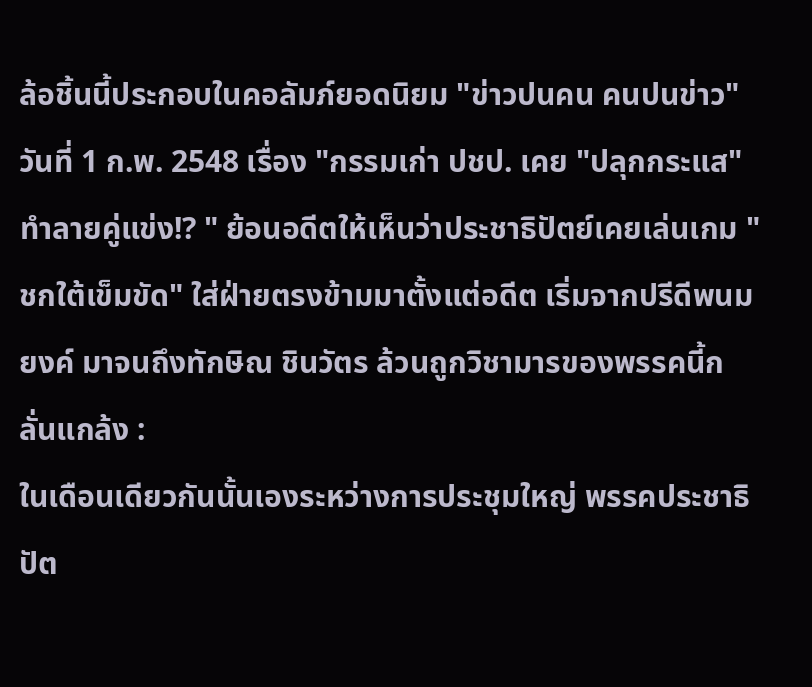ล้อชิ้นนี้ประกอบในคอลัมภ์ยอดนิยม "ข่าวปนคน คนปนข่าว" วันที่ 1 ก.พ. 2548 เรื่อง "กรรมเก่า ปชป. เคย "ปลุกกระแส" ทำลายคู่แข่ง!? " ย้อนอดีตให้เห็นว่าประชาธิปัตย์เคยเล่นเกม "ชกใต้เข็มขัด" ใส่ฝ่ายตรงข้ามมาตั้งแต่อดีต เริ่มจากปรีดีพนมยงค์ มาจนถึงทักษิณ ชินวัตร ล้วนถูกวิชามารของพรรคนี้กลั่นแกล้ง :
ในเดือนเดียวกันนั้นเองระหว่างการประชุมใหญ่ พรรคประชาธิปัต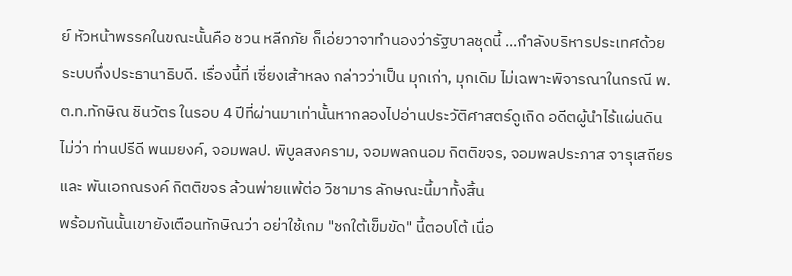ย์ หัวหน้าพรรคในขณะนั้นคือ ชวน หลีกภัย ก็เอ่ยวาจาทำนองว่ารัฐบาลชุดนี้ ...กำลังบริหารประเทศด้วยระบบกึ่งประธานาธิบดี. เรื่องนี้ที่ เซี่ยงเส้าหลง กล่าวว่าเป็น มุกเก่า, มุกเดิม ไม่เฉพาะพิจารณาในกรณี พ.ต.ท.ทักษิณ ชินวัตร ในรอบ 4 ปีที่ผ่านมาเท่านั้นหากลองไปอ่านประวัติศาสตร์ดูเถิด อดีตผู้นำไร้แผ่นดิน ไม่ว่า ท่านปรีดี พนมยงค์, จอมพลป. พิบูลสงคราม, จอมพลถนอม กิตติขจร, จอมพลประภาส จารุเสถียร และ พันเอกณรงค์ กิตติขจร ล้วนพ่ายแพ้ต่อ วิชามาร ลักษณะนี้มาทั้งสิ้น
พร้อมกันนั้นเขายังเตือนทักษิณว่า อย่าใช้เกม "ชกใต้เข็มขัด" นี้ตอบโต้ เนื่อ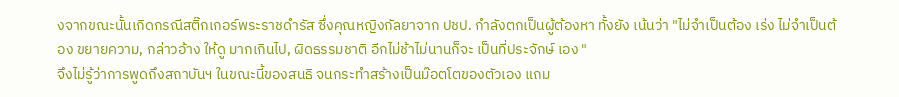งจากขณะนั้นเกิดกรณีสติ๊กเกอร์พระราชดำรัส ซึ่งคุณหญิงกัลยาจาก ปชป. กำลังตกเป็นผู้ต้องหา ทั้งยัง เน้นว่า "ไม่จำเป็นต้อง เร่ง ไม่จำเป็นต้อง ขยายความ, กล่าวอ้าง ให้ดู มากเกินไป, ผิดธรรมชาติ อีกไม่ช้าไม่นานก็จะ เป็นที่ประจักษ์ เอง "
จึงไม่รู้ว่าการพูดถึงสถาบันฯ ในขณะนี้ของสนธิ จนกระทำสร้างเป็นม๊อตโตของตัวเอง แถม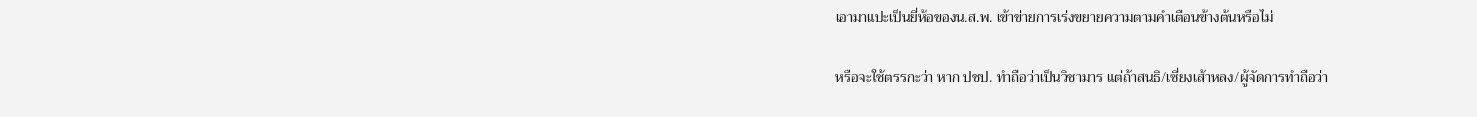เอามาแปะเป็นยี่ห้อของน.ส.พ. เข้าข่ายการเร่งขยายความตามคำเตือนข้างต้นหรือไม่

หรือจะใช้ตรรกะว่า หาก ปชป. ทำถือว่าเป็นวิชามาร แต่ถ้าสนธิ/เซี่ยงเส้าหลง/ผู้จัดการทำถือว่า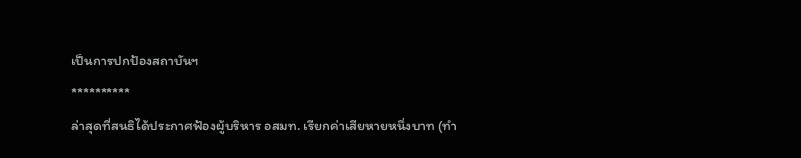เป็นการปกป้องสถาบันฯ
**********
ล่าสุดที่สนธิได้ประกาศฟ้องผู้บริหาร อสมท. เรียกค่าเสียหายหนึ่งบาท (ทำ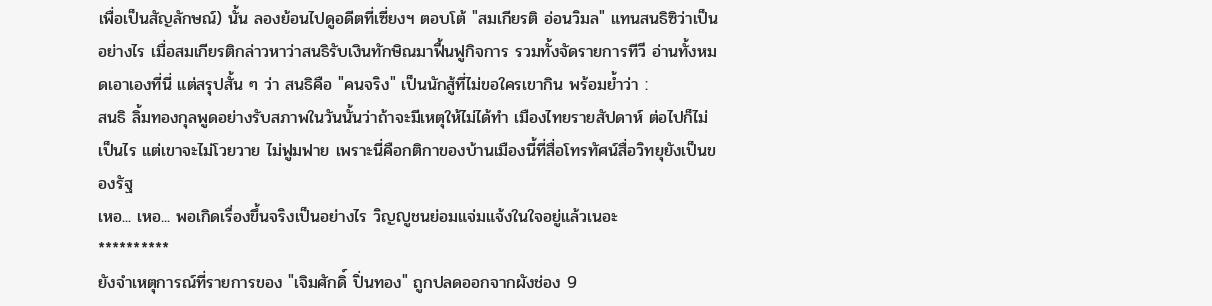เพื่อเป็นสัญลักษณ์) นั้น ลองย้อนไปดูอดีตที่เซี่ยงฯ ตอบโต้ "สมเกียรติ อ่อนวิมล" แทนสนธิซิว่าเป็นอย่างไร เมื่อสมเกียรติกล่าวหาว่าสนธิรับเงินทักษิณมาฟื้นฟูกิจการ รวมทั้งจัดรายการทีวี อ่านทั้งหมดเอาเองที่นี่ แต่สรุปสั้น ๆ ว่า สนธิคือ "คนจริง" เป็นนักสู้ที่ไม่ขอใครเขากิน พร้อมย้ำว่า :
สนธิ ลิ้มทองกุลพูดอย่างรับสภาพในวันนั้นว่าถ้าจะมีเหตุให้ไม่ได้ทำ เมืองไทยรายสัปดาห์ ต่อไปก็ไม่เป็นไร แต่เขาจะไม่โวยวาย ไม่ฟูมฟาย เพราะนี่คือกติกาของบ้านเมืองนี้ที่สื่อโทรทัศน์สื่อวิทยุยังเป็นของรัฐ
เหอ... เหอ... พอเกิดเรื่องขึ้นจริงเป็นอย่างไร วิญญูชนย่อมแจ่มแจ้งในใจอยู่แล้วเนอะ
**********
ยังจำเหตุการณ์ที่รายการของ "เจิมศักดิ์ ปิ่นทอง" ถูกปลดออกจากผังช่อง 9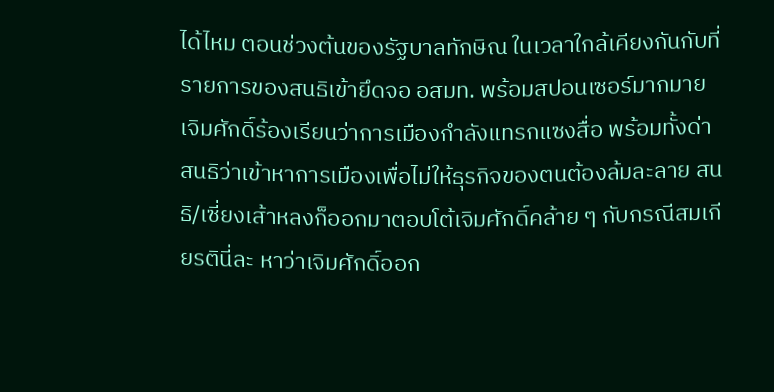ได้ไหม ตอนช่วงต้นของรัฐบาลทักษิณ ในเวลาใกล้เคียงกันกับที่รายการของสนธิเข้ายึดจอ อสมท. พร้อมสปอนเซอร์มากมาย เจิมศักดิ์ร้องเรียนว่าการเมืองกำลังแทรกแซงสื่อ พร้อมทั้งด่าสนธิว่าเข้าหาการเมืองเพื่อไม่ให้ธุรกิจของตนต้องล้มละลาย สนธิ/เซี่ยงเส้าหลงก็ออกมาตอบโต้เจิมศักดิ์คล้าย ๆ กับกรณีสมเกียรตินี่ละ หาว่าเจิมศักดิ์ออก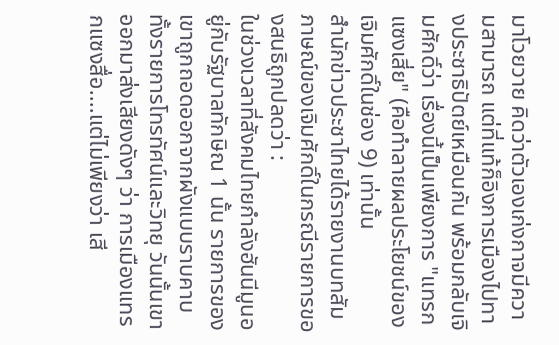มาโวยวาย คิดว่าตัวเองเก่งกาจมีความสามารถ แต่ที่แท้ก็อิงการเมืองไปทางประชาธิปัตย์เหมือนกัน พร้อมกลับเจิมศักดิ์ว่า เรื่องนี้เป็นเพียงการ "แทรกแซงเสี่ย" (คือทำลายผลประโยชน์ของเจิมศักดิ์ในช่อง 9) เท่านั้น
สำนักข่าวประชาไทยได้รายงานบทสัมภาษณ์ของเจิมศักดิ์ในกรณีรายการของสนธิถูกปลดว่า :
ในช่วงเวลาที่สังคมไทยกำลังฮันนีมูนอยู่กับรัฐบาลทักษิณ 1 นั้น รายการของเขาถูกถอดออกจากผังแบบราบคาบทั้งรายการโทรทัศน์และวิทยุ วันนั้นเขาออกมาส่งเสียงดังๆ ว่า การเมืองแทรกแซงสื่อ....แต่ไม่เพียงว่า เสี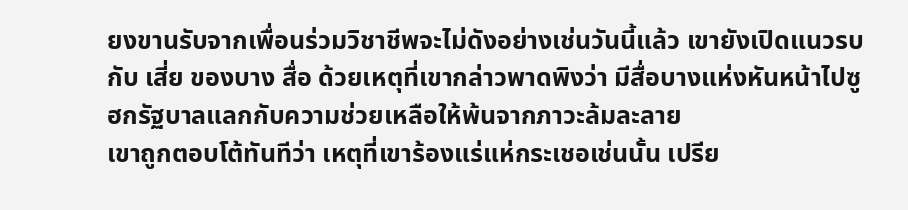ยงขานรับจากเพื่อนร่วมวิชาชีพจะไม่ดังอย่างเช่นวันนี้แล้ว เขายังเปิดแนวรบกับ เสี่ย ของบาง สื่อ ด้วยเหตุที่เขากล่าวพาดพิงว่า มีสื่อบางแห่งหันหน้าไปซูฮกรัฐบาลแลกกับความช่วยเหลือให้พ้นจากภาวะล้มละลาย
เขาถูกตอบโต้ทันทีว่า เหตุที่เขาร้องแร่แห่กระเชอเช่นนั้น เปรีย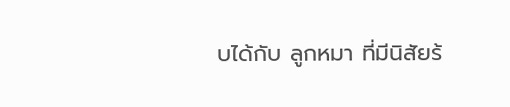บได้กับ ลูกหมา ที่มีนิสัยร้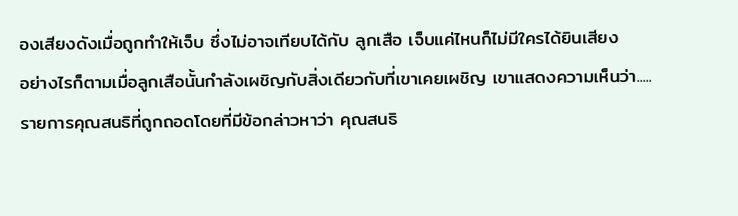องเสียงดังเมื่อถูกทำให้เจ็บ ซึ่งไม่อาจเทียบได้กับ ลูกเสือ เจ็บแค่ไหนก็ไม่มีใครได้ยินเสียง
อย่างไรก็ตามเมื่อลูกเสือนั้นกำลังเผชิญกับสิ่งเดียวกับที่เขาเคยเผชิญ เขาแสดงความเห็นว่า.....
รายการคุณสนธิที่ถูกถอดโดยที่มีข้อกล่าวหาว่า คุณสนธิ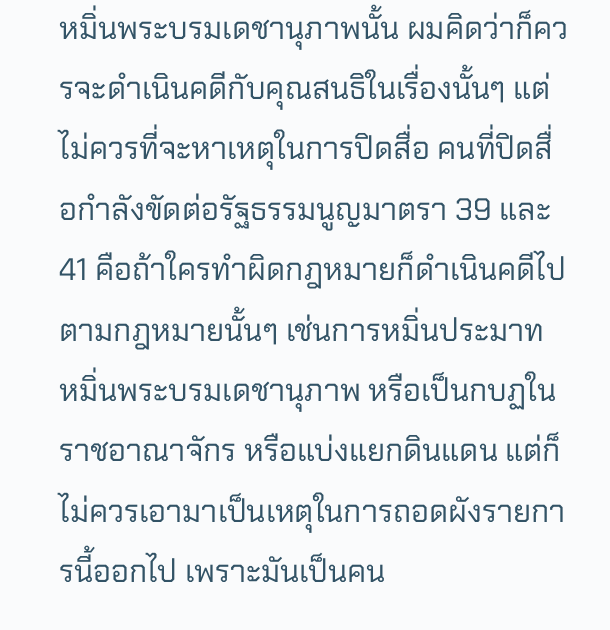หมิ่นพระบรมเดชานุภาพนั้น ผมคิดว่าก็ควรจะดำเนินคดีกับคุณสนธิในเรื่องนั้นๆ แต่ไม่ควรที่จะหาเหตุในการปิดสื่อ คนที่ปิดสื่อกำลังขัดต่อรัฐธรรมนูญมาตรา 39 และ 41 คือถ้าใครทำผิดกฎหมายก็ดำเนินคดีไปตามกฎหมายนั้นๆ เช่นการหมิ่นประมาท หมิ่นพระบรมเดชานุภาพ หรือเป็นกบฏในราชอาณาจักร หรือแบ่งแยกดินแดน แต่ก็ไม่ควรเอามาเป็นเหตุในการถอดผังรายการนี้ออกไป เพราะมันเป็นคน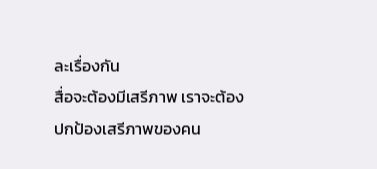ละเรื่องกัน
สื่อจะต้องมีเสรีภาพ เราจะต้องปกป้องเสรีภาพของคน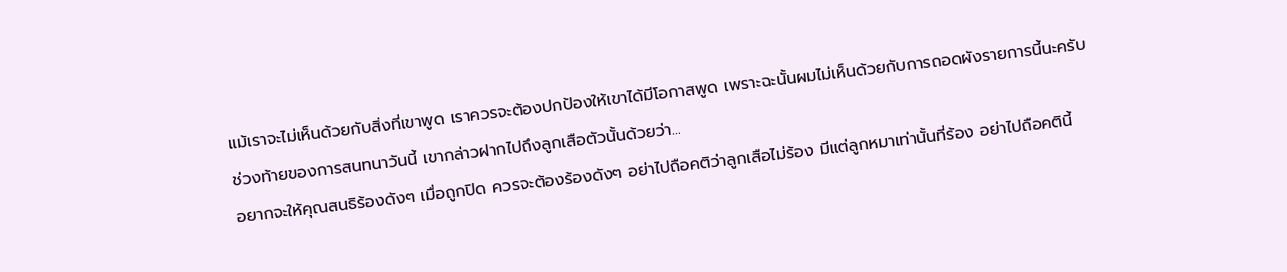แม้เราจะไม่เห็นด้วยกับสิ่งที่เขาพูด เราควรจะต้องปกป้องให้เขาได้มีโอกาสพูด เพราะฉะนั้นผมไม่เห็นด้วยกับการถอดผังรายการนี้นะครับ
ช่วงท้ายของการสนทนาวันนี้ เขากล่าวฝากไปถึงลูกเสือตัวนั้นด้วยว่า...
อยากจะให้คุณสนธิร้องดังๆ เมื่อถูกปิด ควรจะต้องร้องดังๆ อย่าไปถือคติว่าลูกเสือไม่ร้อง มีแต่ลูกหมาเท่านั้นที่ร้อง อย่าไปถือคตินี้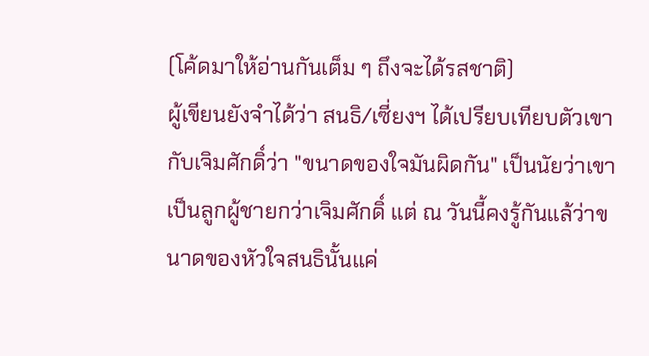(โค้ดมาให้อ่านกันเต็ม ๆ ถึงจะได้รสชาติ)
ผู้เขียนยังจำได้ว่า สนธิ/เซี่ยงฯ ได้เปรียบเทียบตัวเขากับเจิมศักดิ์ว่า "ขนาดของใจมันผิดกัน" เป็นนัยว่าเขาเป็นลูกผู้ชายกว่าเจิมศักดิ์ แต่ ณ วันนี้คงรู้กันแล้ว่าขนาดของหัวใจสนธินั้นแค่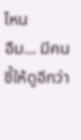ไหน
อืม... มีคนชี้ให้ดูอีกว่า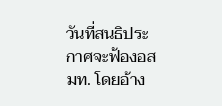วันที่สนธิประกาศจะฟ้องอสมท. โดยอ้าง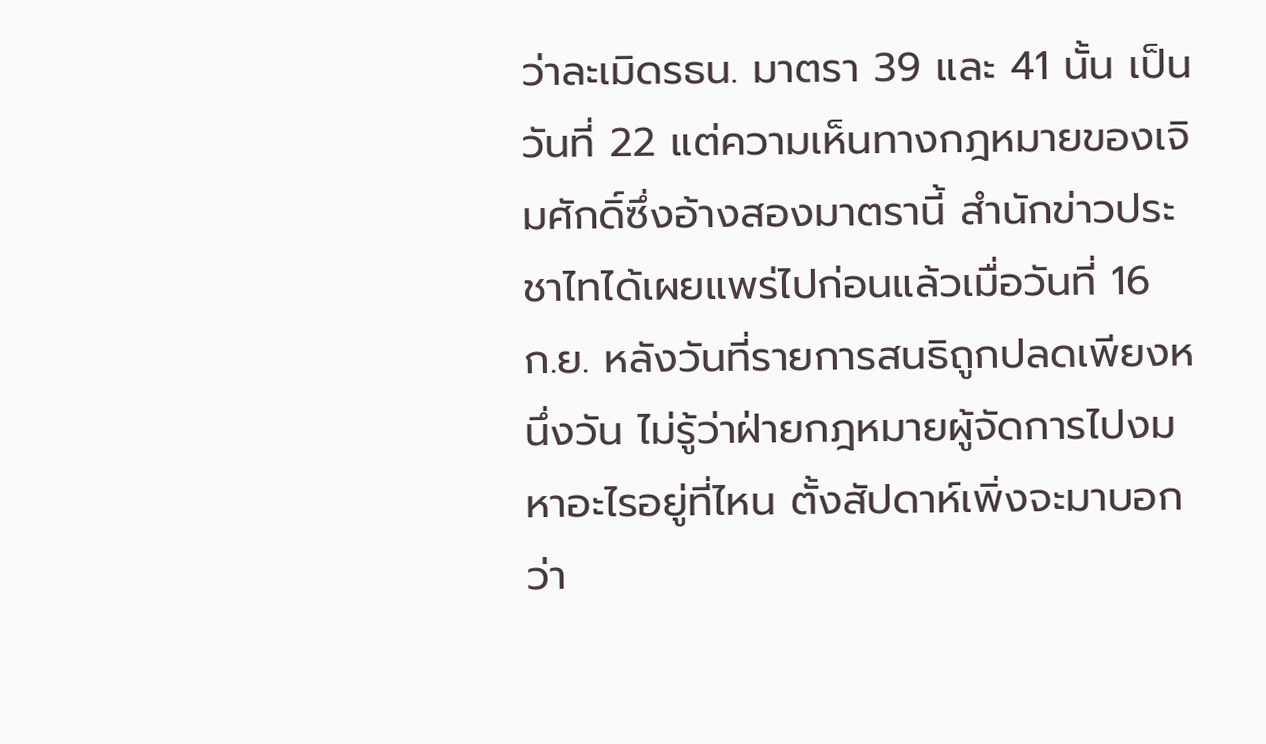ว่าละเมิดรธน. มาตรา 39 และ 41 นั้น เป็นวันที่ 22 แต่ความเห็นทางกฎหมายของเจิมศักดิ์ซึ่งอ้างสองมาตรานี้ สำนักข่าวประชาไทได้เผยแพร่ไปก่อนแล้วเมื่อวันที่ 16 ก.ย. หลังวันที่รายการสนธิถูกปลดเพียงหนึ่งวัน ไม่รู้ว่าฝ่ายกฎหมายผู้จัดการไปงมหาอะไรอยู่ที่ไหน ตั้งสัปดาห์เพิ่งจะมาบอกว่า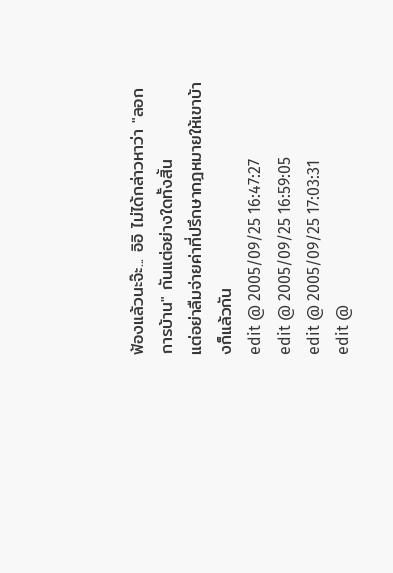ฟ้องแล้วนะจ๊ะ... อิอิ ไม่ได้กล่าวหาว่า "ลอกการบ้าน" กันแต่อย่างใดทั้งสิ้น
แต่อย่าลืมจ่ายค่าที่ปรึกษากฎหมายให้เขาบ้างก็แล้วกัน
edit @ 2005/09/25 16:47:27
edit @ 2005/09/25 16:59:05
edit @ 2005/09/25 17:03:31
edit @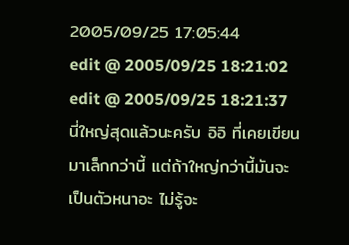2005/09/25 17:05:44
edit @ 2005/09/25 18:21:02
edit @ 2005/09/25 18:21:37
นี่ใหญ่สุดแล้วนะครับ อิอิ ที่เคยเขียนมาเล็กกว่านี้ แต่ถ้าใหญ่กว่านี้มันจะเป็นตัวหนาอะ ไม่รู้จะ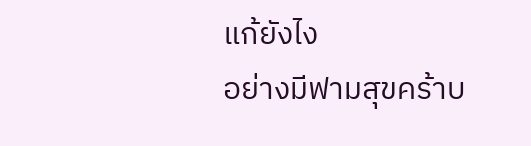แก้ยังไง
อย่างมีฟามสุขคร้าบ